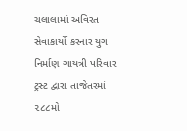ચલાલામાં અવિરત સેવાકાર્યો કરનાર યુગ નિર્માણ ગાયત્રી પરિવાર ટ્રસ્ટ દ્વારા તાજેતરમાં ૨૮૮મો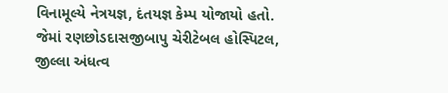વિનામૂલ્યે નેત્રયજ્ઞ, દંતયજ્ઞ કેમ્પ યોજાયો હતો. જેમાં રણછોડદાસજીબાપુ ચેરીટેબલ હોસ્પિટલ, જીલ્લા અંધત્વ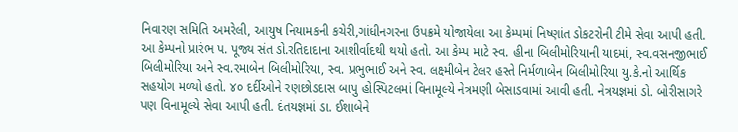નિવારણ સમિતિ અમરેલી, આયુષ નિયામકની કચેરી,ગાંધીનગરના ઉપક્રમે યોજાયેલા આ કેમ્પમાં નિષ્ણાંત ડોકટરોની ટીમે સેવા આપી હતી. આ કેમ્પનો પ્રારંભ પ. પૂજ્ય સંત ડો.રતિદાદાના આશીર્વાદથી થયો હતો. આ કેમ્પ માટે સ્વ. હીના બિલીમોરિયાની યાદમાં, સ્વ.વસનજીભાઈ બિલીમોરિયા અને સ્વ.રમાબેન બિલીમોરિયા, સ્વ. પ્રભુભાઈ અને સ્વ. લક્ષ્મીબેન ટેલર હસ્તે નિર્મળાબેન બિલીમોરિયા યુ.કે.નો આર્થિક સહયોગ મળ્યો હતો. ૪૦ દર્દીઓને રણછોડદાસ બાપુ હોસ્પિટલમાં વિનામૂલ્યે નેત્રમણી બેસાડવામાં આવી હતી. નેત્રયજ્ઞમાં ડો. બોરીસાગરે પણ વિનામૂલ્યે સેવા આપી હતી. દંતયજ્ઞમાં ડા. ઈશાબેને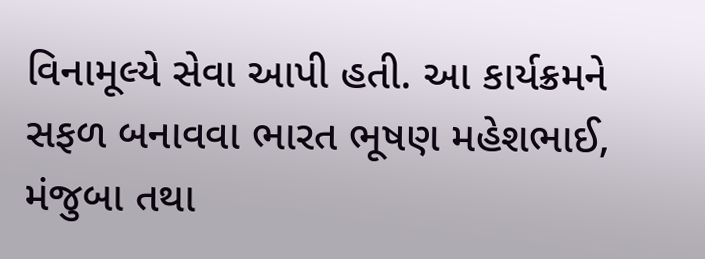વિનામૂલ્યે સેવા આપી હતી. આ કાર્યક્રમને સફળ બનાવવા ભારત ભૂષણ મહેશભાઈ, મંજુબા તથા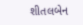શીતલબેન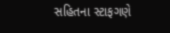સહિતના સ્ટાફગણે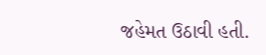જહેમત ઉઠાવી હતી.